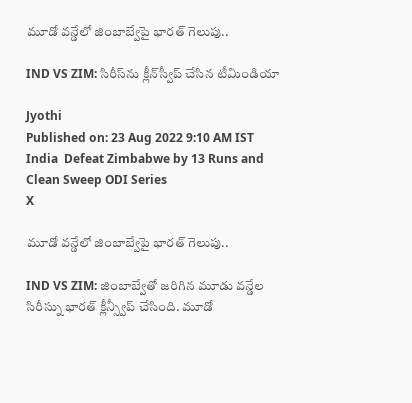మూడో వన్డేలో జింబాబ్వేపై భారత్ గెలుపు..

IND VS ZIM: సిరీస్‌ను క్లీన్‌స్వీప్ చేసిన టీమిండియా

Jyothi
Published on: 23 Aug 2022 9:10 AM IST
India  Defeat Zimbabwe by 13 Runs and Clean Sweep ODI Series
X

మూడో వన్డేలో జింబాబ్వేపై భారత్ గెలుపు..

IND VS ZIM: జింబాబ్వేతో జరిగిన మూడు వన్డేల సిరీస్ను భారత్ క్లీన్స్వీప్ చేసింది. మూడో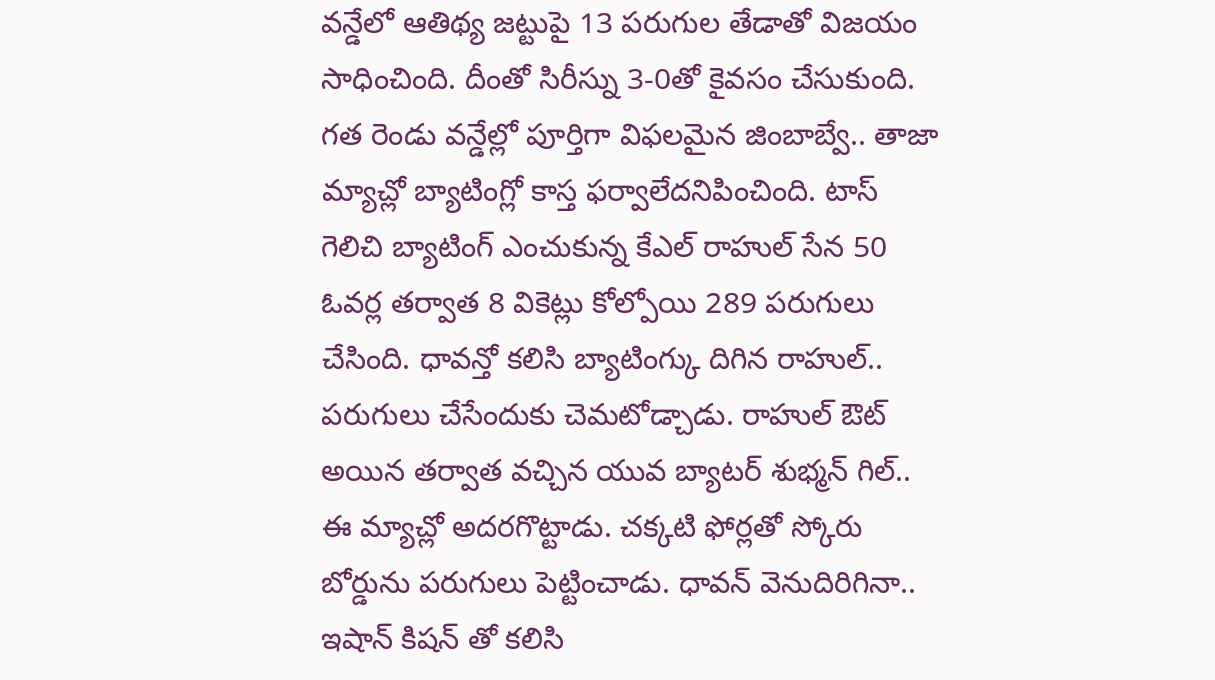వన్డేలో ఆతిథ్య జట్టుపై 13 పరుగుల తేడాతో విజయం సాధించింది. దీంతో సిరీస్ను 3-0తో కైవసం చేసుకుంది. గత రెండు వన్డేల్లో పూర్తిగా విఫలమైన జింబాబ్వే.. తాజా మ్యాచ్లో బ్యాటింగ్లో కాస్త ఫర్వాలేదనిపించింది. టాస్ గెలిచి బ్యాటింగ్ ఎంచుకున్న కేఎల్ రాహుల్ సేన 50 ఓవర్ల తర్వాత 8 వికెట్లు కోల్పోయి 289 పరుగులు చేసింది. ధావన్తో కలిసి బ్యాటింగ్కు దిగిన రాహుల్.. పరుగులు చేసేందుకు చెమటోడ్చాడు. రాహుల్ ఔట్ అయిన తర్వాత వచ్చిన యువ బ్యాటర్ శుభ్మన్ గిల్.. ఈ మ్యాచ్లో అదరగొట్టాడు. చక్కటి ఫోర్లతో స్కోరు బోర్డును పరుగులు పెట్టించాడు. ధావన్ వెనుదిరిగినా.. ఇషాన్ కిషన్ తో కలిసి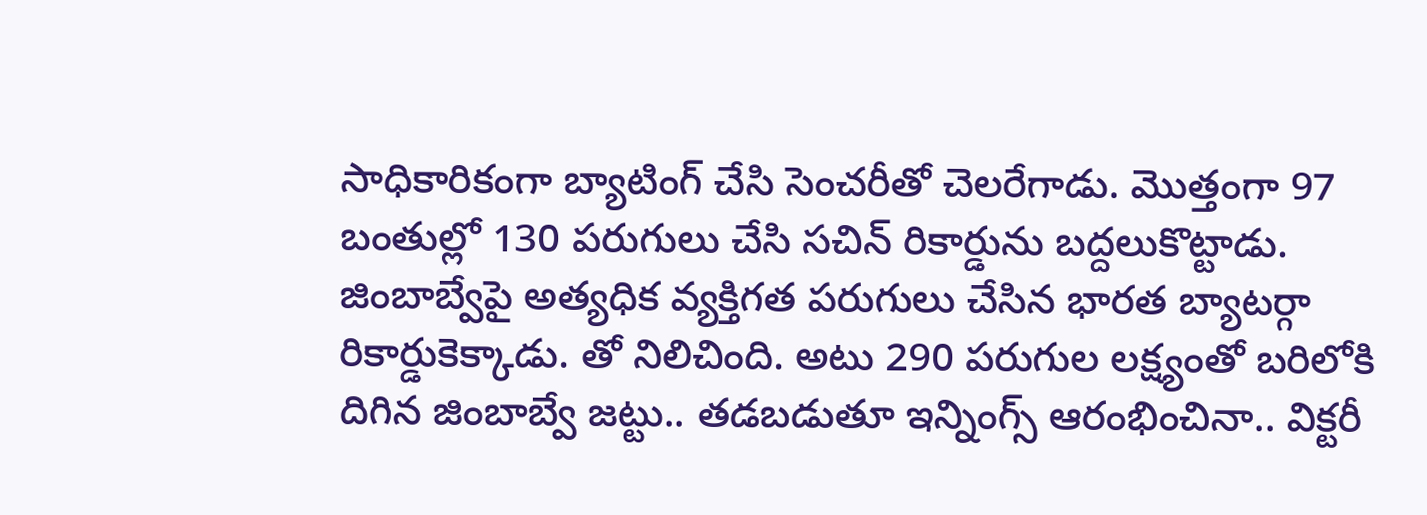సాధికారికంగా బ్యాటింగ్ చేసి సెంచరీతో చెలరేగాడు. మొత్తంగా 97 బంతుల్లో 130 పరుగులు చేసి సచిన్ రికార్డును బద్దలుకొట్టాడు. జింబాబ్వేపై అత్యధిక వ్యక్తిగత పరుగులు చేసిన భారత బ్యాటర్గా రికార్డుకెక్కాడు. తో నిలిచింది. అటు 290 పరుగుల లక్ష్యంతో బరిలోకి దిగిన జింబాబ్వే జట్టు.. తడబడుతూ ఇన్నింగ్స్ ఆరంభించినా.. విక్టరీ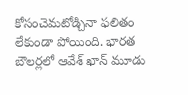కోసంచెమటోడ్చినా ఫలితం లేకుండా పోయింది. భారత బౌలర్లలో ఆవేశ్ ఖాన్ మూడు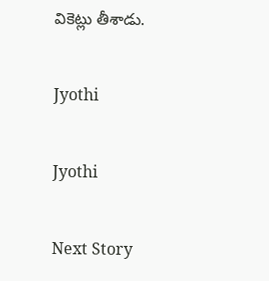వికెట్లు తీశాడు.

Jyothi

Jyothi

Next Story